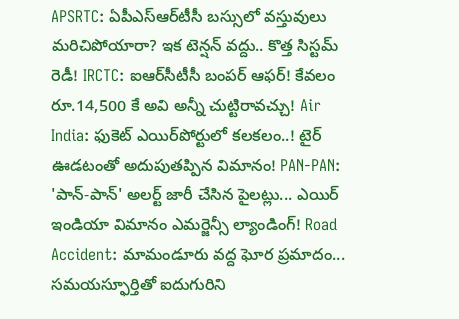APSRTC: ఏపీఎస్‌ఆర్‌టీసీ బస్సులో వస్తువులు మరిచిపోయారా? ఇక టెన్షన్ వద్దు.. కొత్త సిస్టమ్ రెడీ! IRCTC: ఐఆర్‌సీటీసీ బంపర్ ఆఫర్! కేవలం రూ.14,500 కే అవి అన్నీ చుట్టిరావచ్చు! Air India: ఫుకెట్ ఎయిర్‌పోర్టులో కలకలం..! టైర్ ఊడటంతో అదుపుతప్పిన విమానం! PAN-PAN: 'పాన్-పాన్' అలర్ట్ జారీ చేసిన పైలట్లు... ఎయిర్ ఇండియా విమానం ఎమర్జెన్సీ ల్యాండింగ్! Road Accident: మామండూరు వద్ద ఘోర ప్రమాదం... సమయస్ఫూర్తితో ఐదుగురిని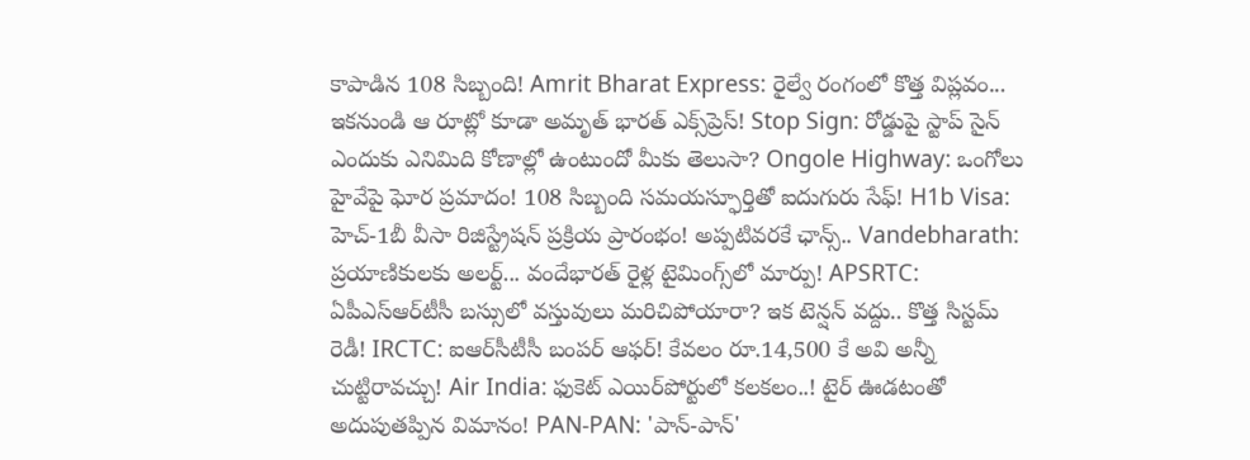కాపాడిన 108 సిబ్బంది! Amrit Bharat Express: రైల్వే రంగంలో కొత్త విప్లవం... ఇకనుండి ఆ రూట్లో కూడా అమృత్ భారత్ ఎక్స్‌ప్రెస్! Stop Sign: రోడ్డుపై స్టాప్ సైన్ ఎందుకు ఎనిమిది కోణాల్లో ఉంటుందో మీకు తెలుసా? Ongole Highway: ఒంగోలు హైవేపై ఘోర ప్రమాదం! 108 సిబ్బంది సమయస్ఫూర్తితో ఐదుగురు సేఫ్! H1b Visa: హెచ్-1బీ వీసా రిజిస్ట్రేషన్ ప్రక్రియ ప్రారంభం! అప్పటివరకే ఛాన్స్.. Vandebharath: ప్రయాణికులకు అలర్ట్... వందేభారత్ రైళ్ల టైమింగ్స్‌లో మార్పు! APSRTC: ఏపీఎస్‌ఆర్‌టీసీ బస్సులో వస్తువులు మరిచిపోయారా? ఇక టెన్షన్ వద్దు.. కొత్త సిస్టమ్ రెడీ! IRCTC: ఐఆర్‌సీటీసీ బంపర్ ఆఫర్! కేవలం రూ.14,500 కే అవి అన్నీ చుట్టిరావచ్చు! Air India: ఫుకెట్ ఎయిర్‌పోర్టులో కలకలం..! టైర్ ఊడటంతో అదుపుతప్పిన విమానం! PAN-PAN: 'పాన్-పాన్'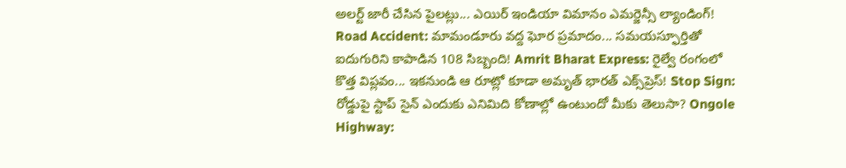అలర్ట్ జారీ చేసిన పైలట్లు... ఎయిర్ ఇండియా విమానం ఎమర్జెన్సీ ల్యాండింగ్! Road Accident: మామండూరు వద్ద ఘోర ప్రమాదం... సమయస్ఫూర్తితో ఐదుగురిని కాపాడిన 108 సిబ్బంది! Amrit Bharat Express: రైల్వే రంగంలో కొత్త విప్లవం... ఇకనుండి ఆ రూట్లో కూడా అమృత్ భారత్ ఎక్స్‌ప్రెస్! Stop Sign: రోడ్డుపై స్టాప్ సైన్ ఎందుకు ఎనిమిది కోణాల్లో ఉంటుందో మీకు తెలుసా? Ongole Highway: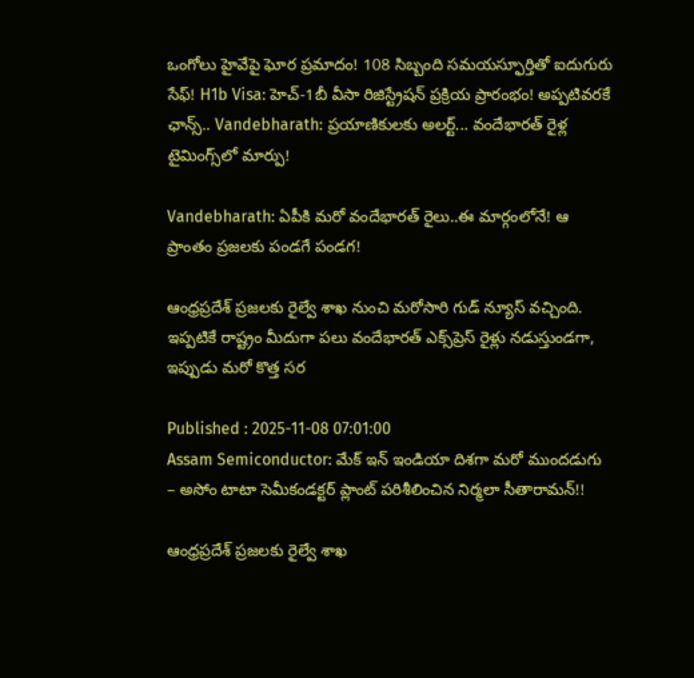ఒంగోలు హైవేపై ఘోర ప్రమాదం! 108 సిబ్బంది సమయస్ఫూర్తితో ఐదుగురు సేఫ్! H1b Visa: హెచ్-1బీ వీసా రిజిస్ట్రేషన్ ప్రక్రియ ప్రారంభం! అప్పటివరకే ఛాన్స్.. Vandebharath: ప్రయాణికులకు అలర్ట్... వందేభారత్ రైళ్ల టైమింగ్స్‌లో మార్పు!

Vandebharath: ఏపీకి మరో వందేభారత్ రైలు..ఈ మార్గంలోనే! ఆ ప్రాంతం ప్రజలకు పండగే పండగ!

ఆంధ్రప్రదేశ్ ప్రజలకు రైల్వే శాఖ నుంచి మరోసారి గుడ్ న్యూస్ వచ్చింది. ఇప్పటికే రాష్ట్రం మీదుగా పలు వందేభారత్ ఎక్స్‌ప్రెస్ రైళ్లు నడుస్తుండగా, ఇప్పుడు మరో కొత్త సర

Published : 2025-11-08 07:01:00
Assam Semiconductor: మేక్ ఇన్ ఇండియా దిశగా మరో ముందడుగు – అసోం టాటా సెమీకండక్టర్ ప్లాంట్ పరిశీలించిన నిర్మలా సీతారామన్!!

ఆంధ్రప్రదేశ్ ప్రజలకు రైల్వే శాఖ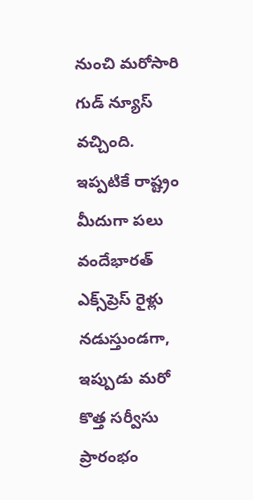నుంచి మరోసారి గుడ్ న్యూస్ వచ్చింది. ఇప్పటికే రాష్ట్రం మీదుగా పలు వందేభారత్ ఎక్స్‌ప్రెస్ రైళ్లు నడుస్తుండగా, ఇప్పుడు మరో కొత్త సర్వీసు ప్రారంభం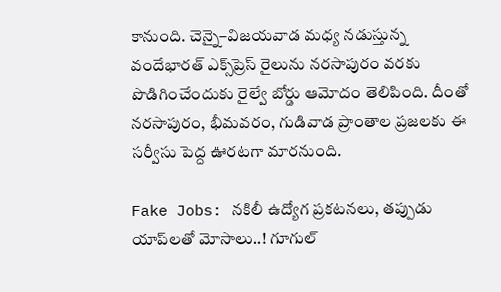కానుంది. చెన్నై–విజయవాడ మధ్య నడుస్తున్న వందేభారత్ ఎక్స్‌ప్రెస్ రైలును నరసాపురం వరకు పొడిగించేందుకు రైల్వే బోర్డు ఆమోదం తెలిపింది. దీంతో నరసాపురం, భీమవరం, గుడివాడ ప్రాంతాల ప్రజలకు ఈ సర్వీసు పెద్ద ఊరటగా మారనుంది.

Fake Jobs: నకిలీ ఉద్యోగ ప్రకటనలు, తప్పుడు యాప్‌లతో మోసాలు..! గూగుల్‌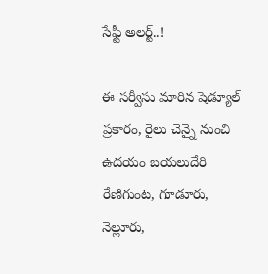సేఫ్టీ అలర్ట్..!

ఈ సర్వీసు మారిన షెడ్యూల్ ప్రకారం, రైలు చెన్నై నుంచి ఉదయం బయలుదేరి రేణిగుంట, గూడూరు, నెల్లూరు,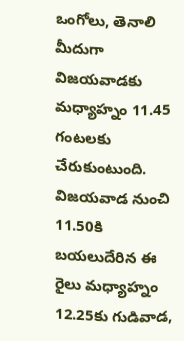ఒంగోలు, తెనాలి మీదుగా విజయవాడకు మధ్యాహ్నం 11.45 గంటలకు చేరుకుంటుంది. విజయవాడ నుంచి 11.50కి బయలుదేరిన ఈ రైలు మధ్యాహ్నం 12.25కు గుడివాడ,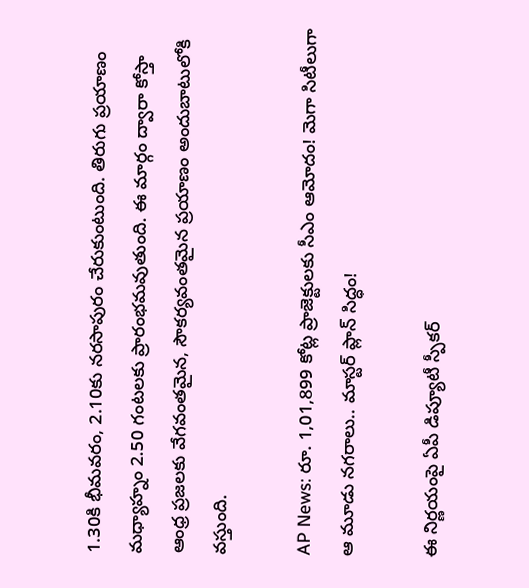1.30కి భీమవరం, 2.10కు నరసాపురం చేరుకుంటుంది. తిరుగు ప్రయాణం మధ్యాహ్నం 2.50 గంటలకు ప్రారంభమవుతుంది. ఈ మార్గం ద్వారా కోస్తా ఆంధ్ర ప్రజలకు వేగవంతమైన, సౌకర్యవంతమైన ప్రయాణం అందుబాటులోకి వస్తుంది.

AP News: రూ. 1,01,899 కోట్ల ప్రాజెక్టులకు సీఎం ఆమోదం! మెగా సిటీలుగా ఆ మూడు నగరాలు.. మాస్టర్ ప్లాన్ సిద్ధం!

ఈ నిర్ణయంపై ఏపీ డిప్యూటీ స్పీకర్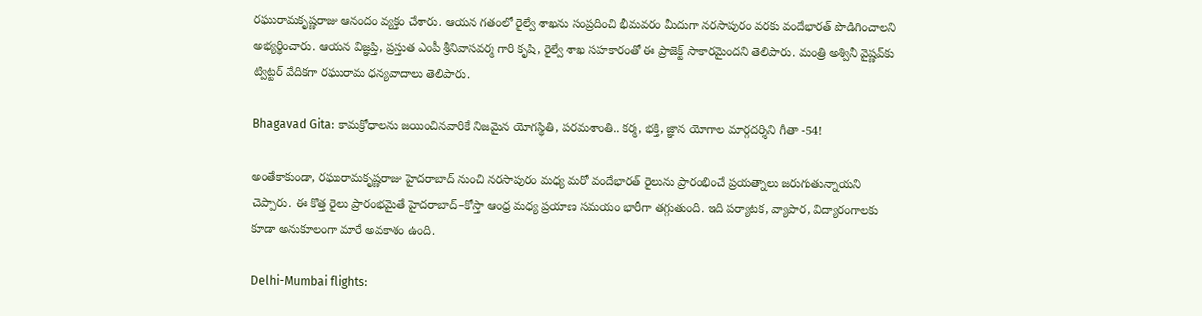రఘురామకృష్ణరాజు ఆనందం వ్యక్తం చేశారు. ఆయన గతంలో రైల్వే శాఖను సంప్రదించి భీమవరం మీదుగా నరసాపురం వరకు వందేభారత్ పొడిగించాలని అభ్యర్థించారు. ఆయన విజ్ఞప్తి, ప్రస్తుత ఎంపీ శ్రీనివాసవర్మ గారి కృషి, రైల్వే శాఖ సహకారంతో ఈ ప్రాజెక్ట్ సాకారమైందని తెలిపారు. మంత్రి అశ్వినీ వైష్ణవ్‌కు ట్విట్టర్‌ వేదికగా రఘురామ ధన్యవాదాలు తెలిపారు.

Bhagavad Gita: కామక్రోధాలను జయించినవారికే నిజమైన యోగస్థితి, పరమశాంతి.. కర్మ, భక్తి, జ్ఞాన యోగాల మార్గదర్శిని గీతా -54!

అంతేకాకుండా, రఘురామకృష్ణరాజు హైదరాబాద్‌ నుంచి నరసాపురం మధ్య మరో వందేభారత్ రైలును ప్రారంభించే ప్రయత్నాలు జరుగుతున్నాయని చెప్పారు. ఈ కొత్త రైలు ప్రారంభమైతే హైదరాబాద్‌–కోస్తా ఆంధ్ర మధ్య ప్రయాణ సమయం భారీగా తగ్గుతుంది. ఇది పర్యాటక, వ్యాపార, విద్యారంగాలకు కూడా అనుకూలంగా మారే అవకాశం ఉంది.

Delhi-Mumbai flights: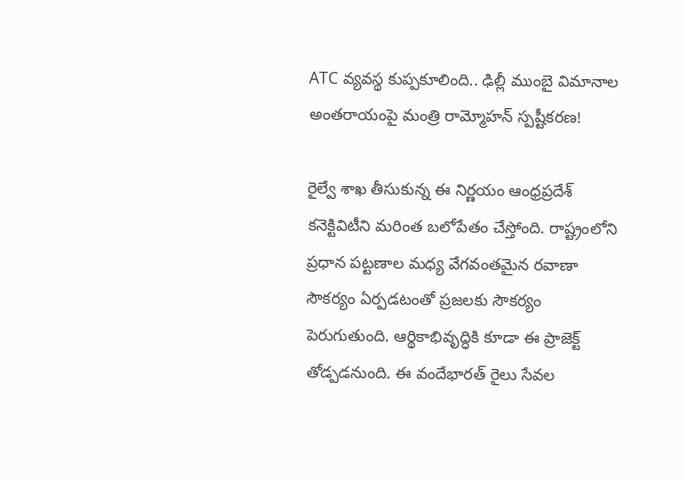ATC వ్యవస్థ కుప్పకూలింది.. ఢిల్లీ ముంబై విమానాల అంతరాయంపై మంత్రి రామ్మోహన్ స్పష్టీకరణ!

రైల్వే శాఖ తీసుకున్న ఈ నిర్ణయం ఆంధ్రప్రదేశ్‌ కనెక్టివిటీని మరింత బలోపేతం చేస్తోంది. రాష్ట్రంలోని ప్రధాన పట్టణాల మధ్య వేగవంతమైన రవాణా సౌకర్యం ఏర్పడటంతో ప్రజలకు సౌకర్యం పెరుగుతుంది. ఆర్థికాభివృద్ధికి కూడా ఈ ప్రాజెక్ట్ తోడ్పడనుంది. ఈ వందేభారత్ రైలు సేవల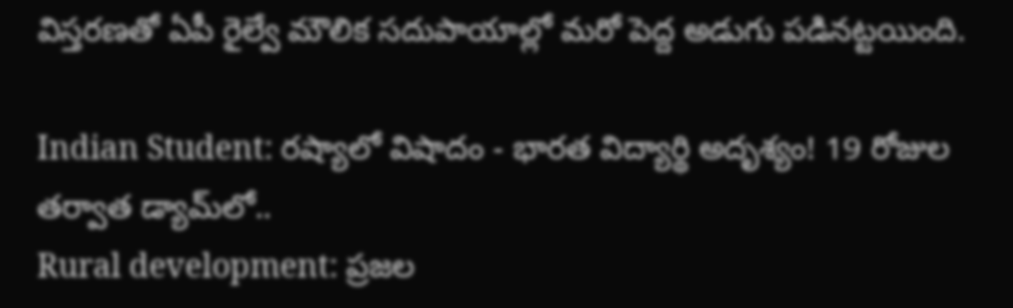విస్తరణతో ఏపీ రైల్వే మౌలిక సదుపాయాల్లో మరో పెద్ద అడుగు పడినట్టయింది.

Indian Student: రష్యాలో విషాదం - భారత విద్యార్థి అదృశ్యం! 19 రోజుల తర్వాత డ్యామ్‌లో..
Rural development: ప్రజల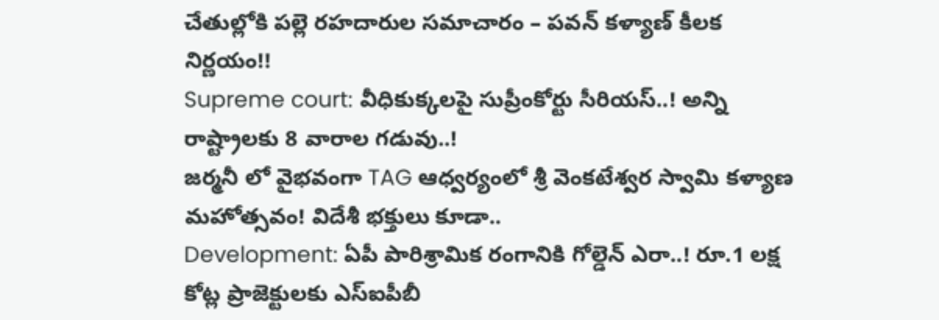చేతుల్లోకి పల్లె రహదారుల సమాచారం – పవన్ కళ్యాణ్ కీలక నిర్ణయం!!
Supreme court: వీధికుక్కలపై సుప్రీంకోర్టు సీరియస్‌..! అన్ని రాష్ట్రాలకు 8 వారాల గడువు..!
జర్మనీ లో వైభవంగా TAG ఆధ్వర్యంలో శ్రీ వెంకటేశ్వర స్వామి కళ్యాణ మహోత్సవం! విదేశీ భక్తులు కూడా..
Development: ఏపీ పారిశ్రామిక రంగానికి గోల్డెన్ ఎరా..! రూ.1 లక్ష కోట్ల ప్రాజెక్టులకు ఎస్ఐపీబీ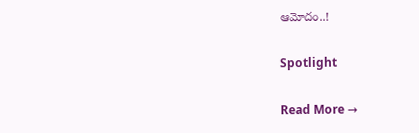ఆమోదం..!

Spotlight

Read More →